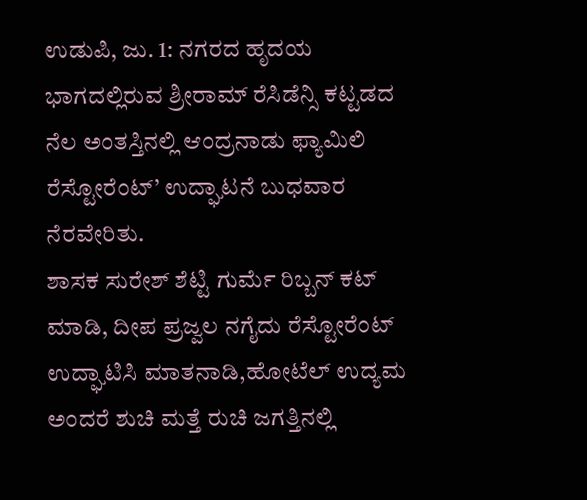ಉಡುಪಿ, ಜು. 1: ನಗರದ ಹೃದಯ ಭಾಗದಲ್ಲಿರುವ ಶ್ರೀರಾಮ್ ರೆಸಿಡೆನ್ಸಿ ಕಟ್ಟಡದ ನೆಲ ಅಂತಸ್ತಿನಲ್ಲಿ ಆಂದ್ರನಾಡು ಫ್ಯಾಮಿಲಿ ರೆಸ್ಟೋರೆಂಟ್’ ಉದ್ಘಾಟನೆ ಬುಧವಾರ ನೆರವೇರಿತು.
ಶಾಸಕ ಸುರೇಶ್ ಶೆಟ್ಟಿ ಗುರ್ಮೆ ರಿಬ್ಬನ್ ಕಟ್ ಮಾಡಿ, ದೀಪ ಪ್ರಜ್ವಲ ನಗೈದು ರೆಸ್ಟೋರೆಂಟ್ ಉದ್ಘಾಟಿಸಿ ಮಾತನಾಡಿ,ಹೋಟೆಲ್ ಉದ್ಯಮ ಅಂದರೆ ಶುಚಿ ಮತ್ತೆ ರುಚಿ ಜಗತ್ತಿನಲ್ಲಿ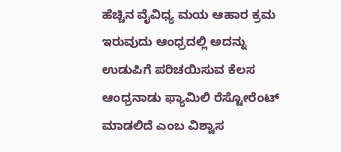ಹೆಚ್ಚಿನ ವೈವಿಧ್ಯ ಮಯ ಆಹಾರ ಕ್ರಮ ಇರುವುದು ಆಂಧ್ರದಲ್ಲಿ ಅದನ್ನು ಉಡುಪಿಗೆ ಪರಿಚಯಿಸುವ ಕೆಲಸ ಆಂಧ್ರನಾಡು ಫ್ಯಾಮಿಲಿ ರೆಸ್ಟೋರೆಂಟ್ ಮಾಡಲಿದೆ ಎಂಬ ವಿಶ್ವಾಸ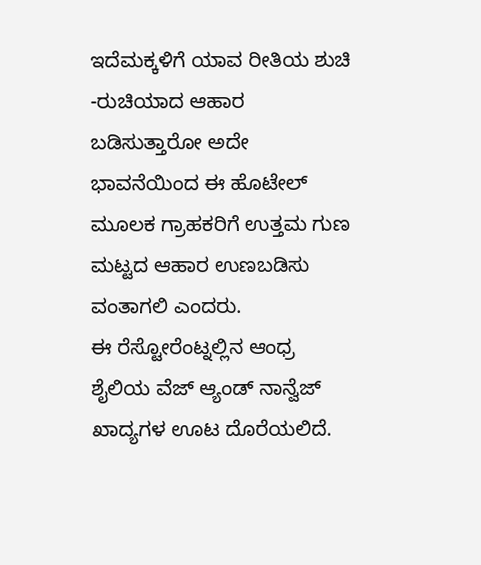ಇದೆಮಕ್ಕಳಿಗೆ ಯಾವ ರೀತಿಯ ಶುಚಿ -ರುಚಿಯಾದ ಆಹಾರ ಬಡಿಸುತ್ತಾರೋ ಅದೇ ಭಾವನೆಯಿಂದ ಈ ಹೊಟೇಲ್ ಮೂಲಕ ಗ್ರಾಹಕರಿಗೆ ಉತ್ತಮ ಗುಣ ಮಟ್ಟದ ಆಹಾರ ಉಣಬಡಿಸು ವಂತಾಗಲಿ ಎಂದರು.
ಈ ರೆಸ್ಟೋರೆಂಟ್ನಲ್ಲಿನ ಆಂಧ್ರ ಶೈಲಿಯ ವೆಜ್ ಆ್ಯಂಡ್ ನಾನ್ವೆಜ್ ಖಾದ್ಯಗಳ ಊಟ ದೊರೆಯಲಿದೆ.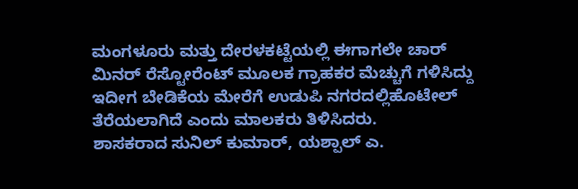ಮಂಗಳೂರು ಮತ್ತು ದೇರಳಕಟ್ಟೆಯಲ್ಲಿ ಈಗಾಗಲೇ ಚಾರ್ ಮಿನರ್ ರೆಸ್ಟೋರೆಂಟ್ ಮೂಲಕ ಗ್ರಾಹಕರ ಮೆಚ್ಚುಗೆ ಗಳಿಸಿದ್ದು ಇದೀಗ ಬೇಡಿಕೆಯ ಮೇರೆಗೆ ಉಡುಪಿ ನಗರದಲ್ಲಿಹೊಟೇಲ್ ತೆರೆಯಲಾಗಿದೆ ಎಂದು ಮಾಲಕರು ತಿಳಿಸಿದರು.
ಶಾಸಕರಾದ ಸುನಿಲ್ ಕುಮಾರ್, ಯಶ್ಪಾಲ್ ಎ.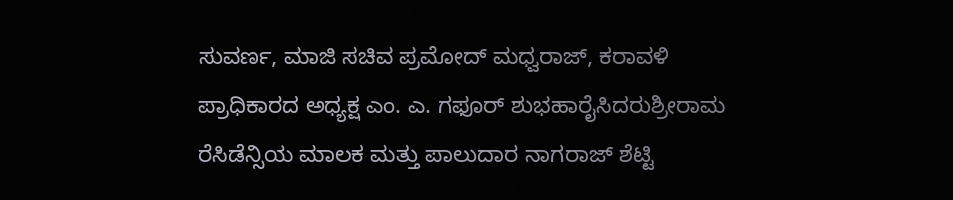ಸುವರ್ಣ, ಮಾಜಿ ಸಚಿವ ಪ್ರಮೋದ್ ಮಧ್ವರಾಜ್, ಕರಾವಳಿ ಪ್ರಾಧಿಕಾರದ ಅಧ್ಯಕ್ಷ ಎಂ. ಎ. ಗಫೂರ್ ಶುಭಹಾರೈಸಿದರುಶ್ರೀರಾಮ ರೆಸಿಡೆನ್ಸಿಯ ಮಾಲಕ ಮತ್ತು ಪಾಲುದಾರ ನಾಗರಾಜ್ ಶೆಟ್ಟಿ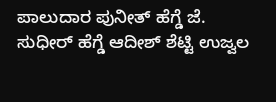ಪಾಲುದಾರ ಪುನೀತ್ ಹೆಗ್ಡೆ ಜೆ. ಸುಧೀರ್ ಹೆಗ್ಡೆ ಆದೀಶ್ ಶೆಟ್ಟಿ ಉಜ್ವಲ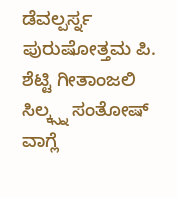ಡೆವಲ್ಪರ್ಸ್ನ ಪುರುಷೋತ್ತಮ ಪಿ. ಶೆಟ್ಟಿ ಗೀತಾಂಜಲಿ ಸಿಲ್ಕ್ಸ್ನ ಸಂತೋಷ್ ವಾಗ್ಲೆ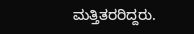ಮತ್ತಿತರರಿದ್ದರು.